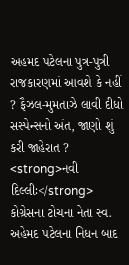અહમદ પટેલના પુત્ર-પુત્રી રાજકારણમાં આવશે કે નહીં ? ફૈઝલ-મુમતાઝે લાવી દીધો સસ્પેન્સનો અંત, જાણો શું કરી જાહેરાત ?
<strong>નવી દિલ્લીઃ</strong> કોગ્રેસના ટોચના નેતા સ્વ. અહેમદ પટેલના નિધન બાદ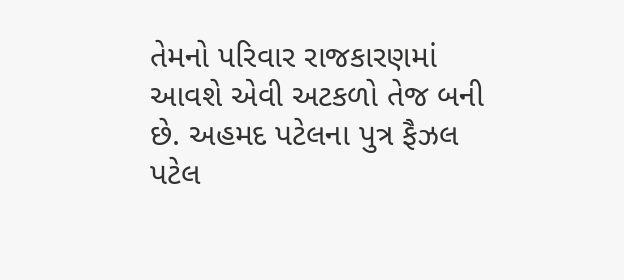તેમનો પરિવાર રાજકારણમાં આવશે એવી અટકળો તેજ બની છે. અહમદ પટેલના પુત્ર ફૈઝલ પટેલ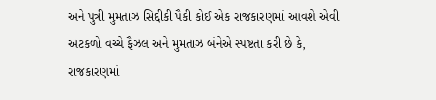અને પુત્રી મુમતાઝ સિદ્દીકી પૈકી કોઈ એક રાજકારણમાં આવશે એવી અટકળો વચ્ચે ફૈઝલ અને મુમતાઝ બંનેએ સ્પષ્ટતા કરી છે કે, રાજકારણમાં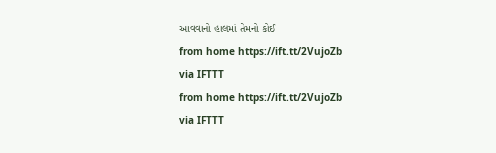આવવાનો હાલમાં તેમનો કોઈ
from home https://ift.tt/2VujoZb
via IFTTT
from home https://ift.tt/2VujoZb
via IFTTT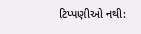ટિપ્પણીઓ નથી: